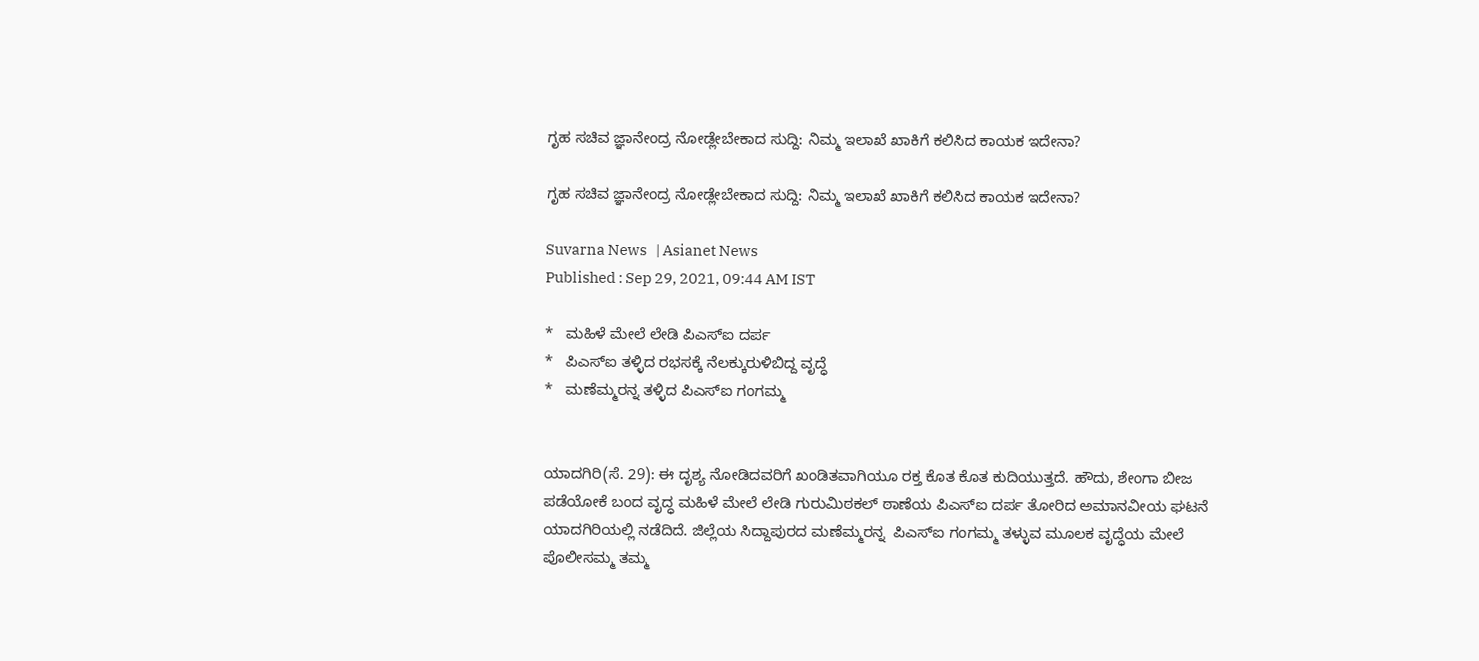ಗೃಹ ಸಚಿವ ಜ್ಞಾನೇಂದ್ರ ನೋಡ್ಲೇಬೇಕಾದ ಸುದ್ದಿ: ನಿಮ್ಮ ಇಲಾಖೆ ಖಾಕಿಗೆ ಕಲಿಸಿದ ಕಾಯಕ ಇದೇನಾ?

ಗೃಹ ಸಚಿವ ಜ್ಞಾನೇಂದ್ರ ನೋಡ್ಲೇಬೇಕಾದ ಸುದ್ದಿ: ನಿಮ್ಮ ಇಲಾಖೆ ಖಾಕಿಗೆ ಕಲಿಸಿದ ಕಾಯಕ ಇದೇನಾ?

Suvarna News   | Asianet News
Published : Sep 29, 2021, 09:44 AM IST

*   ಮಹಿಳೆ ಮೇಲೆ ಲೇಡಿ ಪಿಎಸ್‌ಐ ದರ್ಪ
*   ಪಿಎಸ್‌ಐ ತಳ್ಳಿದ ರಭಸಕ್ಕೆ ನೆಲಕ್ಕುರುಳಿಬಿದ್ದ ವೃದ್ಧೆ
*   ಮಣೆಮ್ಮರನ್ನ ತಳ್ಳಿದ ಪಿಎಸ್‌ಐ ಗಂಗಮ್ಮ


ಯಾದಗಿರಿ(ಸೆ. 29): ಈ ದೃಶ್ಯ ನೋಡಿದವರಿಗೆ ಖಂಡಿತವಾಗಿಯೂ ರಕ್ತ ಕೊತ ಕೊತ ಕುದಿಯುತ್ತದೆ. ಹೌದು, ಶೇಂಗಾ ಬೀಜ ಪಡೆಯೋಕೆ ಬಂದ ವೃದ್ಧ ಮಹಿಳೆ ಮೇಲೆ ಲೇಡಿ ಗುರುಮಿಠಕಲ್‌ ಠಾಣೆಯ ಪಿಎಸ್‌ಐ ದರ್ಪ ತೋರಿದ ಅಮಾನವೀಯ ಘಟನೆ ಯಾದಗಿರಿಯಲ್ಲಿ ನಡೆದಿದೆ. ಜಿಲ್ಲೆಯ ಸಿದ್ದಾಪುರದ ಮಣೆಮ್ಮರನ್ನ  ಪಿಎಸ್‌ಐ ಗಂಗಮ್ಮ ತಳ್ಳುವ ಮೂಲಕ ವೃದ್ಧೆಯ ಮೇಲೆ ಪೊಲೀಸಮ್ಮ ತಮ್ಮ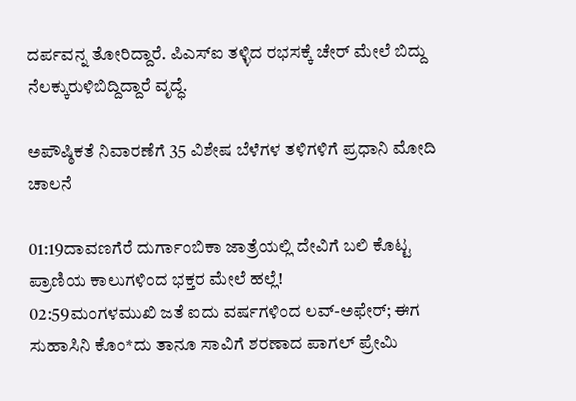ದರ್ಪವನ್ನ ತೋರಿದ್ದಾರೆ. ಪಿಎಸ್‌ಐ ತಳ್ಳಿದ ರಭಸಕ್ಕೆ ಚೇರ್‌ ಮೇಲೆ ಬಿದ್ದು ನೆಲಕ್ಕುರುಳಿಬಿದ್ದಿದ್ದಾರೆ ವೃದ್ಧೆ.

ಅಪೌಷ್ಠಿಕತೆ ನಿವಾರಣೆಗೆ 35 ವಿಶೇಷ ಬೆಳೆಗಳ ತಳಿಗಳಿಗೆ ಪ್ರಧಾನಿ ಮೋದಿ ಚಾಲನೆ

01:19ದಾವಣಗೆರೆ ದುರ್ಗಾಂಬಿಕಾ ಜಾತ್ರೆಯಲ್ಲಿ ದೇವಿಗೆ ಬಲಿ ಕೊಟ್ಟ ಪ್ರಾಣಿಯ ಕಾಲುಗಳಿಂದ ಭಕ್ತರ ಮೇಲೆ ಹಲ್ಲೆ!
02:59ಮಂಗಳಮುಖಿ ಜತೆ ಐದು ವರ್ಷಗಳಿಂದ ಲವ್-ಅಫೇರ್; ಈಗ ಸುಹಾಸಿನಿ ಕೊಂ*ದು ತಾನೂ ಸಾವಿಗೆ ಶರಣಾದ ಪಾಗಲ್ ಪ್ರೇಮಿ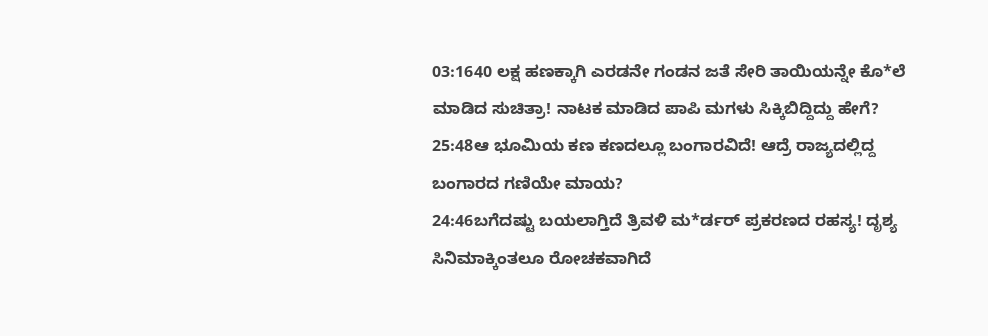03:1640 ಲಕ್ಷ ಹಣಕ್ಕಾಗಿ ಎರಡನೇ ಗಂಡನ ಜತೆ ಸೇರಿ ತಾಯಿಯನ್ನೇ ಕೊ*ಲೆ ಮಾಡಿದ ಸುಚಿತ್ರಾ! ನಾಟಕ ಮಾಡಿದ ಪಾಪಿ ಮಗಳು ಸಿಕ್ಕಿಬಿದ್ದಿದ್ದು ಹೇಗೆ?
25:48ಆ ಭೂಮಿಯ ಕಣ ಕಣದಲ್ಲೂ ಬಂಗಾರವಿದೆ! ಆದ್ರೆ ರಾಜ್ಯದಲ್ಲಿದ್ದ ಬಂಗಾರದ ಗಣಿಯೇ ಮಾಯ?
24:46ಬಗೆದಷ್ಟು ಬಯಲಾಗ್ತಿದೆ ತ್ರಿವಳಿ ಮ*ರ್ಡರ್ ಪ್ರಕರಣದ ರಹಸ್ಯ! ದೃಶ್ಯ ಸಿನಿಮಾಕ್ಕಿಂತಲೂ ರೋಚಕವಾಗಿದೆ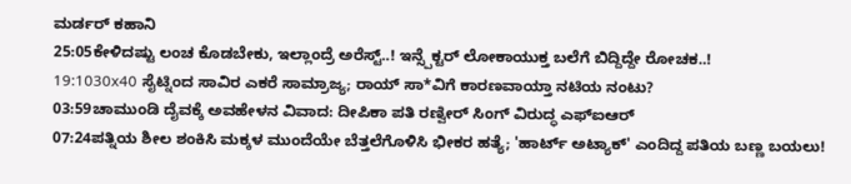ಮರ್ಡರ್ ಕಹಾನಿ
25:05ಕೇಳಿದಷ್ಟು ಲಂಚ ಕೊಡಬೇಕು, ಇಲ್ಲಾಂದ್ರೆ ಅರೆಸ್ಟ್..! ಇನ್ಸ್ಪೆಕ್ಟರ್ ಲೋಕಾಯುಕ್ತ ಬಲೆಗೆ ಬಿದ್ದಿದ್ದೇ ರೋಚಕ..!
19:1030x40 ಸೈಟ್ನಿಂದ ಸಾವಿರ ಎಕರೆ ಸಾಮ್ರಾಜ್ಯ; ರಾಯ್ ಸಾ*ವಿಗೆ ಕಾರಣವಾಯ್ತಾ ನಟಿಯ ನಂಟು?
03:59ಚಾಮುಂಡಿ ದೈವಕ್ಕೆ ಅವಹೇಳನ ವಿವಾದ: ದೀಪಿಕಾ ಪತಿ ರಣ್ವೀರ್ ಸಿಂಗ್ ವಿರುದ್ಧ ಎಫ್‌ಐಆರ್
07:24ಪತ್ನಿಯ ಶೀಲ ಶಂಕಿಸಿ ಮಕ್ಕಳ ಮುಂದೆಯೇ ಬೆತ್ತಲೆಗೊಳಿಸಿ ಭೀಕರ ಹತ್ಯೆ; 'ಹಾರ್ಟ್ ಅಟ್ಯಾಕ್' ಎಂದಿದ್ದ ಪತಿಯ ಬಣ್ಣ ಬಯಲು!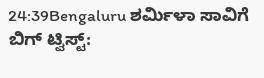24:39Bengaluru ಶರ್ಮಿಳಾ ಸಾವಿಗೆ ಬಿಗ್ ಟ್ವಿಸ್ಟ್: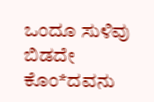ಒಂದೂ ಸುಳಿವು ಬಿಡದೇ ಕೊಂ*ದವನು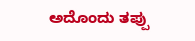ಅದೊಂದು ತಪ್ಪು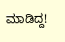ಮಾಡಿದ್ದ!